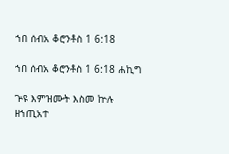ኀበ ሰብአ ቆሮንቶስ 1 6:18

ኀበ ሰብአ ቆሮንቶስ 1 6:18 ሐኪግ

ጕዩ እምዝሙት እስመ ኵሉ ዘኀጢአተ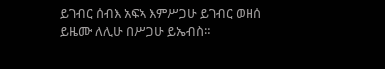ይገብር ሰብእ አፍኣ እምሥጋሁ ይገብር ወዘሰ ይዜሙ ለሊሁ በሥጋሁ ይኤብስ።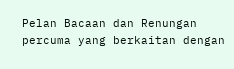Pelan Bacaan dan Renungan percuma yang berkaitan dengan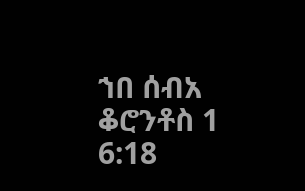ኀበ ሰብአ ቆሮንቶስ 1 6:18